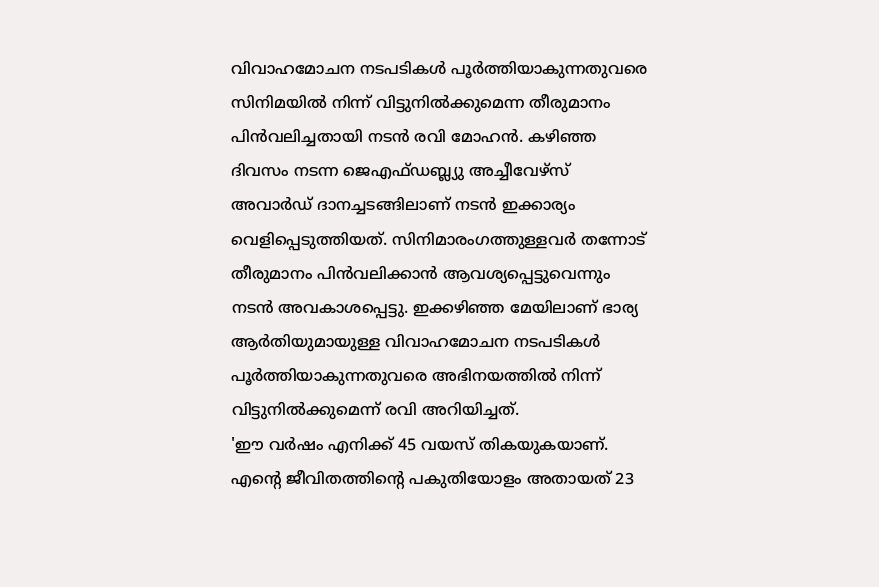വിവാഹമോചന നടപടികൾ പൂർത്തിയാകുന്നതുവരെ സിനിമയിൽ നിന്ന് വിട്ടുനിൽക്കുമെന്ന തീരുമാനം പിൻവലിച്ചതായി നടൻ രവി മോഹൻ. കഴിഞ്ഞ ദിവസം നടന്ന ജെഎഫ്ഡബ്ല്യു അച്ചീവേഴ്സ് അവാർഡ് ദാനച്ചടങ്ങിലാണ് നടൻ ഇക്കാര്യം വെളിപ്പെടുത്തിയത്. സിനിമാരംഗത്തുള്ളവർ തന്നോട് തീരുമാനം പിൻവലിക്കാൻ ആവശ്യപ്പെട്ടുവെന്നും നടൻ അവകാശപ്പെട്ടു. ഇക്കഴിഞ്ഞ മേയിലാണ് ഭാര്യ ആർതിയുമായുള്ള വിവാഹമോചന നടപടികൾ പൂർത്തിയാകുന്നതുവരെ അഭിനയത്തിൽ നിന്ന് വിട്ടുനിൽക്കുമെന്ന് രവി അറിയിച്ചത്.
'ഈ വർഷം എനിക്ക് 45 വയസ് തികയുകയാണ്. എന്റെ ജീവിതത്തിന്റെ പകുതിയോളം അതായത് 23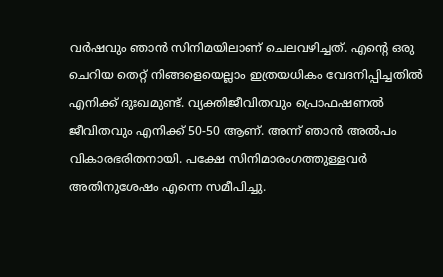വർഷവും ഞാൻ സിനിമയിലാണ് ചെലവഴിച്ചത്. എന്റെ ഒരു ചെറിയ തെറ്റ് നിങ്ങളെയെല്ലാം ഇത്രയധികം വേദനിപ്പിച്ചതിൽ എനിക്ക് ദുഃഖമുണ്ട്. വ്യക്തിജീവിതവും പ്രൊഫഷണൽ ജീവിതവും എനിക്ക് 50-50 ആണ്. അന്ന് ഞാൻ അൽപം വികാരഭരിതനായി. പക്ഷേ സിനിമാരംഗത്തുള്ളവർ അതിനുശേഷം എന്നെ സമീപിച്ചു.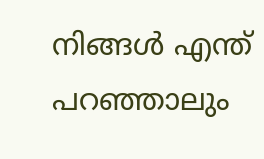നിങ്ങൾ എന്ത് പറഞ്ഞാലും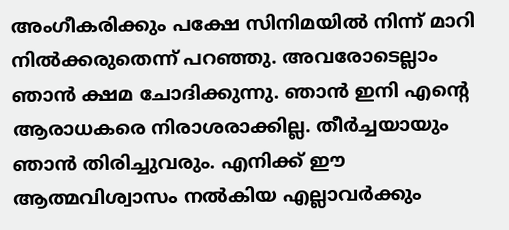അംഗീകരിക്കും പക്ഷേ സിനിമയിൽ നിന്ന് മാറി നിൽക്കരുതെന്ന് പറഞ്ഞു. അവരോടെല്ലാം ഞാൻ ക്ഷമ ചോദിക്കുന്നു. ഞാൻ ഇനി എന്റെ ആരാധകരെ നിരാശരാക്കില്ല. തീർച്ചയായും ഞാൻ തിരിച്ചുവരും. എനിക്ക് ഈ ആത്മവിശ്വാസം നൽകിയ എല്ലാവർക്കും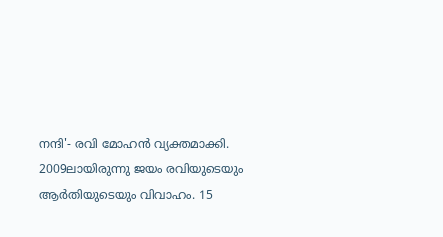നന്ദി'- രവി മോഹൻ വ്യക്തമാക്കി.
2009ലായിരുന്നു ജയം രവിയുടെയും ആർതിയുടെയും വിവാഹം. 15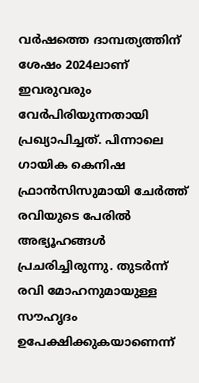വർഷത്തെ ദാമ്പത്യത്തിന് ശേഷം 2024ലാണ് ഇവരുവരും വേർപിരിയുന്നതായി പ്രഖ്യാപിച്ചത്. പിന്നാലെ ഗായിക കെനിഷ ഫ്രാൻസിസുമായി ചേർത്ത് രവിയുടെ പേരിൽ അഭ്യൂഹങ്ങൾ പ്രചരിച്ചിരുന്നു. തുടർന്ന് രവി മോഹനുമായുള്ള സൗഹൃദം ഉപേക്ഷിക്കുകയാണെന്ന്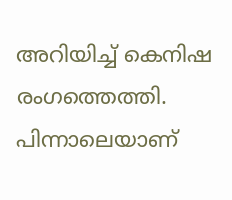അറിയിച്ച് കെനിഷ രംഗത്തെത്തി. പിന്നാലെയാണ്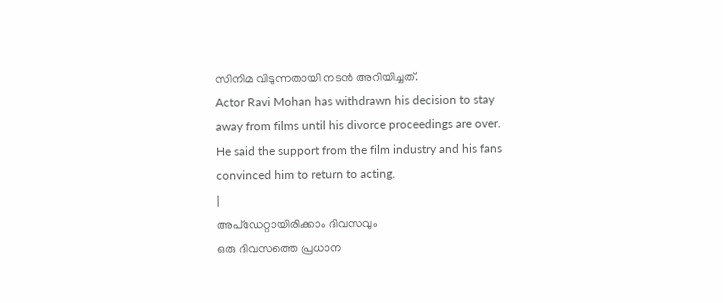സിനിമ വിടുന്നതായി നടൻ അറിയിച്ചത്.
Actor Ravi Mohan has withdrawn his decision to stay away from films until his divorce proceedings are over. He said the support from the film industry and his fans convinced him to return to acting.
|
അപ്ഡേറ്റായിരിക്കാം ദിവസവും
ഒരു ദിവസത്തെ പ്രധാന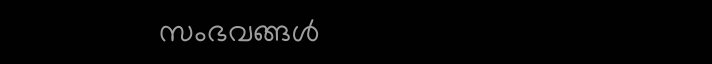സംഭവങ്ങൾ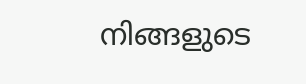നിങ്ങളുടെ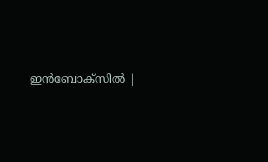ഇൻബോക്സിൽ |